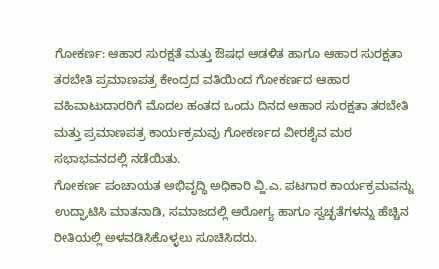ಗೋಕರ್ಣ: ಆಹಾರ ಸುರಕ್ಷತೆ ಮತ್ತು ಔಷಧ ಆಡಳಿತ ಹಾಗೂ ಆಹಾರ ಸುರಕ್ಷತಾ ತರಬೇತಿ ಪ್ರಮಾಣಪತ್ರ ಕೇಂದ್ರದ ವತಿಯಿಂದ ಗೋಕರ್ಣದ ಆಹಾರ ವಹಿವಾಟುದಾರರಿಗೆ ಮೊದಲ ಹಂತದ ಒಂದು ದಿನದ ಆಹಾರ ಸುರಕ್ಷತಾ ತರಬೇತಿ ಮತ್ತು ಪ್ರಮಾಣಪತ್ರ ಕಾರ್ಯಕ್ರಮವು ಗೋಕರ್ಣದ ವೀರಶೈವ ಮಠ ಸಭಾಭವನದಲ್ಲಿ ನಡೆಯಿತು.
ಗೋಕರ್ಣ ಪಂಚಾಯತ ಅಭಿವೃದ್ಧಿ ಅಧಿಕಾರಿ ವ್ಹಿ.ಎ. ಪಟಗಾರ ಕಾರ್ಯಕ್ರಮವನ್ನು ಉದ್ಘಾಟಿಸಿ ಮಾತನಾಡಿ, ಸಮಾಜದಲ್ಲಿ ಆರೋಗ್ಯ ಹಾಗೂ ಸ್ವಚ್ಛತೆಗಳನ್ನು ಹೆಚ್ಚಿನ ರೀತಿಯಲ್ಲಿ ಅಳವಡಿಸಿಕೊಳ್ಳಲು ಸೂಚಿಸಿದರು.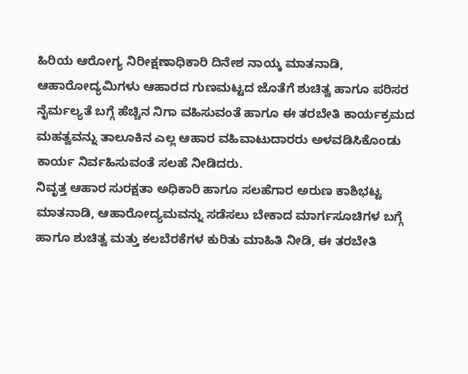ಹಿರಿಯ ಆರೋಗ್ಯ ನಿರೀಕ್ಷಣಾಧಿಕಾರಿ ದಿನೇಶ ನಾಯ್ಕ ಮಾತನಾಡಿ, ಆಹಾರೋದ್ಯಮಿಗಳು ಆಹಾರದ ಗುಣಮಟ್ಟದ ಜೊತೆಗೆ ಶುಚಿತ್ವ ಹಾಗೂ ಪರಿಸರ ನೈರ್ಮಲ್ಯತೆ ಬಗ್ಗೆ ಹೆಚ್ಚಿನ ನಿಗಾ ವಹಿಸುವಂತೆ ಹಾಗೂ ಈ ತರಬೇತಿ ಕಾರ್ಯಕ್ರಮದ ಮಹತ್ವವನ್ನು ತಾಲೂಕಿನ ಎಲ್ಲ ಆಹಾರ ವಹಿವಾಟುದಾರರು ಅಳವಡಿಸಿಕೊಂಡು ಕಾರ್ಯ ನಿರ್ವಹಿಸುವಂತೆ ಸಲಹೆ ನೀಡಿದರು.
ನಿವೃತ್ತ ಆಹಾರ ಸುರಕ್ಷತಾ ಅಧಿಕಾರಿ ಹಾಗೂ ಸಲಹೆಗಾರ ಅರುಣ ಕಾಶಿಭಟ್ಟ ಮಾತನಾಡಿ, ಆಹಾರೋದ್ಯಮವನ್ನು ಸಡೆಸಲು ಬೇಕಾದ ಮಾರ್ಗಸೂಚಿಗಳ ಬಗ್ಗೆ ಹಾಗೂ ಶುಚಿತ್ವ ಮತ್ತು ಕಲಬೆರಕೆಗಳ ಕುರಿತು ಮಾಹಿತಿ ನೀಡಿ, ಈ ತರಬೇತಿ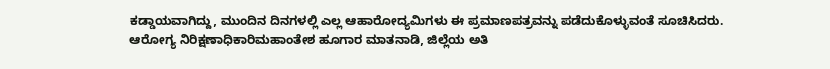ಕಡ್ಡಾಯವಾಗಿದ್ದು, ಮುಂದಿನ ದಿನಗಳಲ್ಲಿ ಎಲ್ಲ ಆಹಾರೋದ್ಯಮಿಗಳು ಈ ಪ್ರಮಾಣಪತ್ರವನ್ನು ಪಡೆದುಕೊಳ್ಳುವಂತೆ ಸೂಚಿಸಿದರು.
ಆರೋಗ್ಯ ನಿರಿಕ್ಷಣಾಧಿಕಾರಿಮಹಾಂತೇಶ ಹೂಗಾರ ಮಾತನಾಡಿ, ಜಿಲ್ಲೆಯ ಅತಿ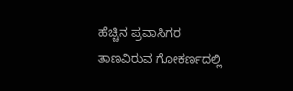ಹೆಚ್ಚಿನ ಪ್ರವಾಸಿಗರ ತಾಣವಿರುವ ಗೋಕರ್ಣದಲ್ಲಿ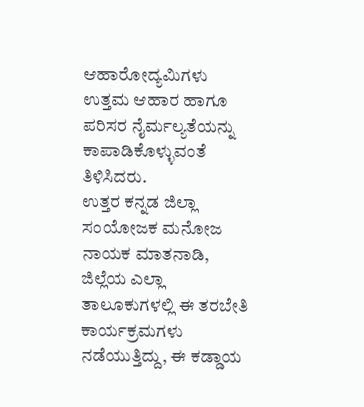ಆಹಾರೋದ್ಯಮಿಗಳು ಉತ್ತಮ ಆಹಾರ ಹಾಗೂ ಪರಿಸರ ನೈರ್ಮಲ್ಯತೆಯನ್ನು ಕಾಪಾಡಿಕೊಳ್ಳುವಂತೆ ತಿಳಿಸಿದರು.
ಉತ್ತರ ಕನ್ನಡ ಜಿಲ್ಲಾ ಸಂಯೋಜಕ ಮನೋಜ ನಾಯಕ ಮಾತನಾಡಿ, ಜಿಲ್ಲೆಯ ಎಲ್ಲಾ ತಾಲೂಕುಗಳಲ್ಲಿ ಈ ತರಬೇತಿ ಕಾರ್ಯಕ್ರಮಗಳು ನಡೆಯುತ್ತಿದ್ದು, ಈ ಕಡ್ಡಾಯ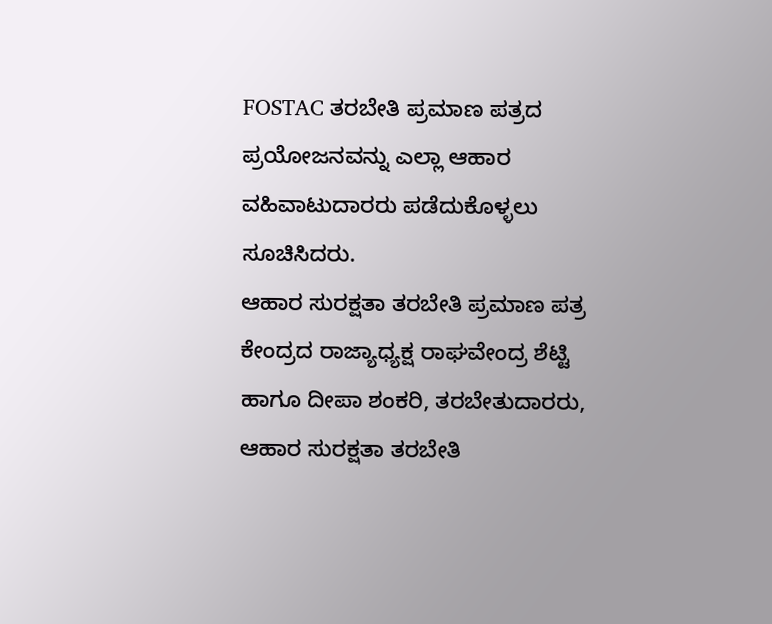FOSTAC ತರಬೇತಿ ಪ್ರಮಾಣ ಪತ್ರದ ಪ್ರಯೋಜನವನ್ನು ಎಲ್ಲಾ ಆಹಾರ ವಹಿವಾಟುದಾರರು ಪಡೆದುಕೊಳ್ಳಲು ಸೂಚಿಸಿದರು.
ಆಹಾರ ಸುರಕ್ಷತಾ ತರಬೇತಿ ಪ್ರಮಾಣ ಪತ್ರ ಕೇಂದ್ರದ ರಾಜ್ಯಾಧ್ಯಕ್ಷ ರಾಘವೇಂದ್ರ ಶೆಟ್ಟಿ ಹಾಗೂ ದೀಪಾ ಶಂಕರಿ, ತರಬೇತುದಾರರು, ಆಹಾರ ಸುರಕ್ಷತಾ ತರಬೇತಿ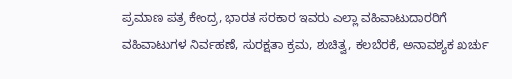ಪ್ರಮಾಣ ಪತ್ರ ಕೇಂದ್ರ, ಭಾರತ ಸರಕಾರ ಇವರು ಎಲ್ಲಾ ವಹಿವಾಟುದಾರರಿಗೆ ವಹಿವಾಟುಗಳ ನಿರ್ವಹಣೆ, ಸುರಕ್ಷತಾ ಕ್ರಮ, ಶುಚಿತ್ವ, ಕಲಬೆರಕೆ, ಅನಾವಶ್ಯಕ ಖರ್ಚು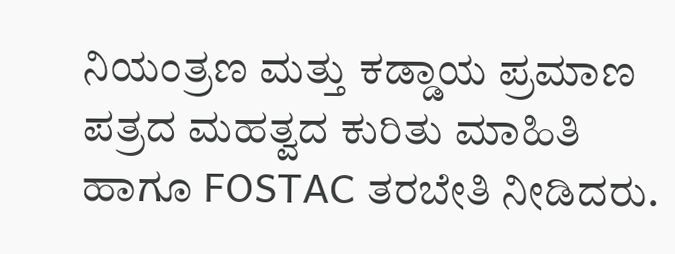ನಿಯಂತ್ರಣ ಮತ್ತು ಕಡ್ಡಾಯ ಪ್ರಮಾಣ ಪತ್ರದ ಮಹತ್ವದ ಕುರಿತು ಮಾಹಿತಿ ಹಾಗೂ FOSTAC ತರಬೇತಿ ನೀಡಿದರು.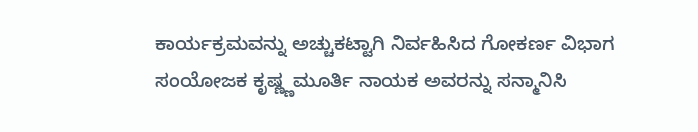ಕಾರ್ಯಕ್ರಮವನ್ನು ಅಚ್ಚುಕಟ್ಟಾಗಿ ನಿರ್ವಹಿಸಿದ ಗೋಕರ್ಣ ವಿಭಾಗ ಸಂಯೋಜಕ ಕೃಷ್ಣ್ಣಮೂರ್ತಿ ನಾಯಕ ಅವರನ್ನು ಸನ್ಮಾನಿಸಿ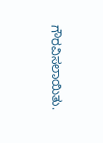ಗೌರವಿಸಲಾಯಿತು.